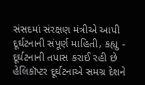સંસદમાં સંરક્ષણ મંત્રીએ આપી દૂર્ઘટનાની સંપૂર્ણ માહિતી, કહ્યુ - દૂર્ઘટનાની તપાસ કરાઈ રહી છે
હેલિકૉપ્ટર દૂર્ઘટનાએ સમગ્ર દેશને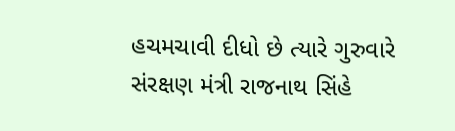હચમચાવી દીધો છે ત્યારે ગુરુવારે સંરક્ષણ મંત્રી રાજનાથ સિંહે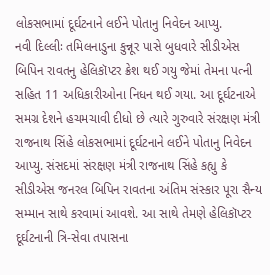લોકસભામાં દૂર્ઘટનાને લઈને પોતાનુ નિવેદન આપ્યુ.
નવી દિલ્લીઃ તમિલનાડુના કુન્નૂર પાસે બુધવારે સીડીએસ બિપિન રાવતનુ હેલિકૉપ્ટર ક્રેશ થઈ ગયુ જેમાં તેમના પત્ની સહિત 11 અધિકારીઓના નિધન થઈ ગયા. આ દૂર્ઘટનાએ સમગ્ર દેશને હચમચાવી દીધો છે ત્યારે ગુરુવારે સંરક્ષણ મંત્રી રાજનાથ સિંહે લોકસભામાં દૂર્ઘટનાને લઈને પોતાનુ નિવેદન આપ્યુ. સંસદમાં સંરક્ષણ મંત્રી રાજનાથ સિંહે કહ્યુ કે સીડીએસ જનરલ બિપિન રાવતના અંતિમ સંસ્કાર પૂરા સૈન્ય સમ્માન સાથે કરવામાં આવશે. આ સાથે તેમણે હેલિકૉપ્ટર દૂર્ઘટનાની ત્રિ-સેવા તપાસના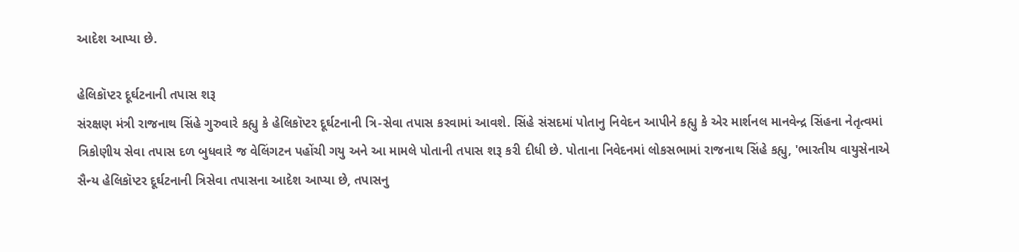આદેશ આપ્યા છે.

હેલિકૉપ્ટર દૂર્ઘટનાની તપાસ શરૂ
સંરક્ષણ મંત્રી રાજનાથ સિંહે ગુરુવારે કહ્યુ કે હેલિકૉપ્ટર દૂર્ઘટનાની ત્રિ-સેવા તપાસ કરવામાં આવશે. સિંહે સંસદમાં પોતાનુ નિવેદન આપીને કહ્યુ કે એર માર્શનલ માનવેન્દ્ર સિંહના નેતૃત્વમાં ત્રિકોણીય સેવા તપાસ દળ બુધવારે જ વેલિંગટન પહોંચી ગયુ અને આ મામલે પોતાની તપાસ શરૂ કરી દીધી છે. પોતાના નિવેદનમાં લોકસભામાં રાજનાથ સિંહે કહ્યુ, 'ભારતીય વાયુસેનાએ સૈન્ય હેલિકૉપ્ટર દૂર્ઘટનાની ત્રિસેવા તપાસના આદેશ આપ્યા છે, તપાસનુ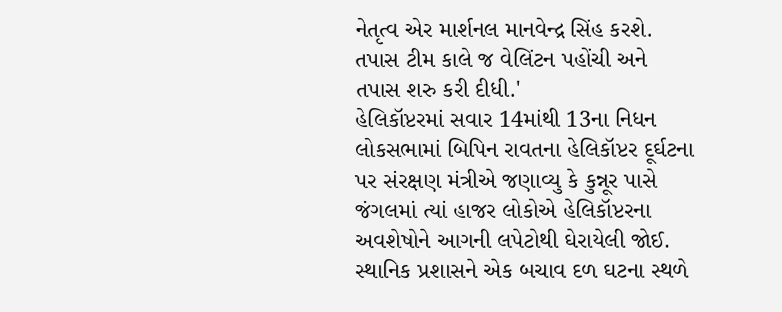નેતૃત્વ એર માર્શનલ માનવેન્દ્ર સિંહ કરશે. તપાસ ટીમ કાલે જ વેલિંટન પહોંચી અને તપાસ શરુ કરી દીધી.'
હેલિકૉપ્ટરમાં સવાર 14માંથી 13ના નિધન
લોકસભામાં બિપિન રાવતના હેલિકૉપ્ટર દૂર્ઘટના પર સંરક્ષણ મંત્રીએ જણાવ્યુ કે કુન્નૂર પાસે જંગલમાં ત્યાં હાજર લોકોએ હેલિકૉપ્ટરના અવશેષોને આગની લપેટોથી ઘેરાયેલી જોઈ. સ્થાનિક પ્રશાસને એક બચાવ દળ ઘટના સ્થળે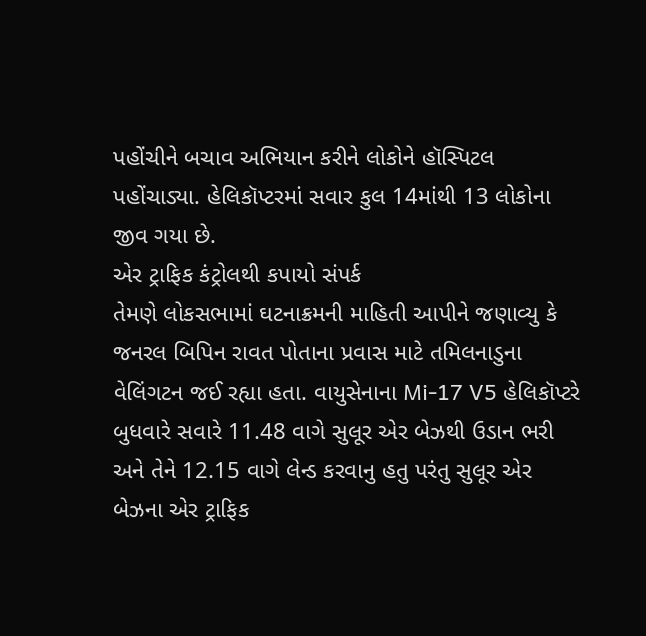પહોંચીને બચાવ અભિયાન કરીને લોકોને હૉસ્પિટલ પહોંચાડ્યા. હેલિકૉપ્ટરમાં સવાર કુલ 14માંથી 13 લોકોના જીવ ગયા છે.
એર ટ્રાફિક કંટ્રોલથી કપાયો સંપર્ક
તેમણે લોકસભામાં ઘટનાક્રમની માહિતી આપીને જણાવ્યુ કે જનરલ બિપિન રાવત પોતાના પ્રવાસ માટે તમિલનાડુના વેલિંગટન જઈ રહ્યા હતા. વાયુસેનાના Mi-17 V5 હેલિકૉપ્ટરે બુધવારે સવારે 11.48 વાગે સુલૂર એર બેઝથી ઉડાન ભરી અને તેને 12.15 વાગે લેન્ડ કરવાનુ હતુ પરંતુ સુલૂર એર બેઝના એર ટ્રાફિક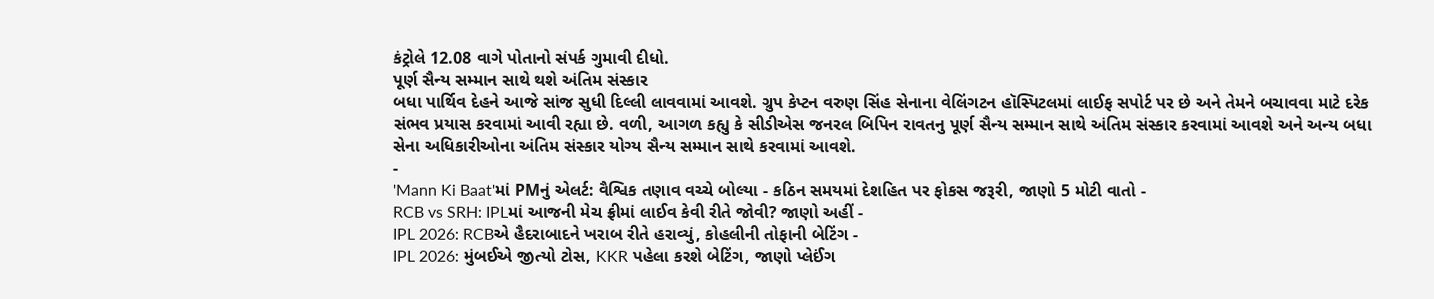કંટ્રોલે 12.08 વાગે પોતાનો સંપર્ક ગુમાવી દીધો.
પૂર્ણ સૈન્ય સમ્માન સાથે થશે અંતિમ સંસ્કાર
બધા પાર્થિવ દેહને આજે સાંજ સુધી દિલ્લી લાવવામાં આવશે. ગ્રુપ કેપ્ટન વરુણ સિંહ સેનાના વેલિંગટન હૉસ્પિટલમાં લાઈફ સપોર્ટ પર છે અને તેમને બચાવવા માટે દરેક સંભવ પ્રયાસ કરવામાં આવી રહ્યા છે. વળી, આગળ કહ્યુ કે સીડીએસ જનરલ બિપિન રાવતનુ પૂર્ણ સૈન્ય સમ્માન સાથે અંતિમ સંસ્કાર કરવામાં આવશે અને અન્ય બધા સેના અધિકારીઓના અંતિમ સંસ્કાર યોગ્ય સૈન્ય સમ્માન સાથે કરવામાં આવશે.
-
'Mann Ki Baat'માં PMનું એલર્ટ: વૈશ્વિક તણાવ વચ્ચે બોલ્યા - કઠિન સમયમાં દેશહિત પર ફોકસ જરૂરી, જાણો 5 મોટી વાતો -
RCB vs SRH: IPLમાં આજની મેચ ફ્રીમાં લાઈવ કેવી રીતે જોવી? જાણો અહીં -
IPL 2026: RCBએ હૈદરાબાદને ખરાબ રીતે હરાવ્યું, કોહલીની તોફાની બેટિંગ -
IPL 2026: મુંબઈએ જીત્યો ટોસ, KKR પહેલા કરશે બેટિંગ, જાણો પ્લેઈંગ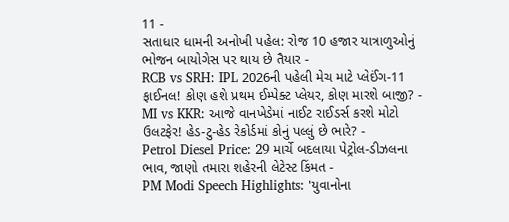11 -
સતાધાર ધામની અનોખી પહેલ: રોજ 10 હજાર યાત્રાળુઓનું ભોજન બાયોગેસ પર થાય છે તૈયાર -
RCB vs SRH: IPL 2026ની પહેલી મેચ માટે પ્લેઈંગ-11 ફાઈનલ! કોણ હશે પ્રથમ ઈમ્પેક્ટ પ્લેયર, કોણ મારશે બાજી? -
MI vs KKR: આજે વાનખેડેમાં નાઈટ રાઈડર્સ કરશે મોટો ઉલટફેર! હેડ-ટુ-હેડ રેકોર્ડમાં કોનું પલ્લું છે ભારે? -
Petrol Diesel Price: 29 માર્ચે બદલાયા પેટ્રોલ-ડીઝલના ભાવ, જાણો તમારા શહેરની લેટેસ્ટ કિંમત -
PM Modi Speech Highlights: 'યુવાનોના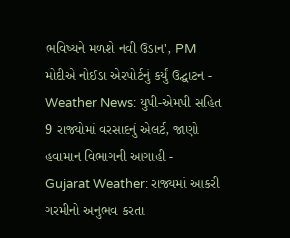ભવિષ્યને મળશે નવી ઉડાન', PM મોદીએ નોઈડા એરપોર્ટનું કર્યું ઉદ્ઘાટન -
Weather News: યુપી-એમપી સહિત 9 રાજ્યોમાં વરસાદનું એલર્ટ, જાણો હવામાન વિભાગની આગાહી -
Gujarat Weather: રાજ્યમાં આકરી ગરમીનો અનુભવ કરતા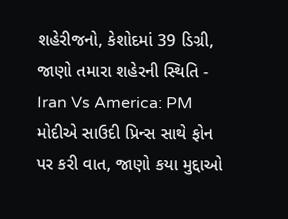શહેરીજનો, કેશોદમાં 39 ડિગ્રી, જાણો તમારા શહેરની સ્થિતિ -
Iran Vs America: PM મોદીએ સાઉદી પ્રિન્સ સાથે ફોન પર કરી વાત, જાણો કયા મુદ્દાઓ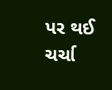પર થઈ ચર્ચા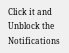Click it and Unblock the Notifications